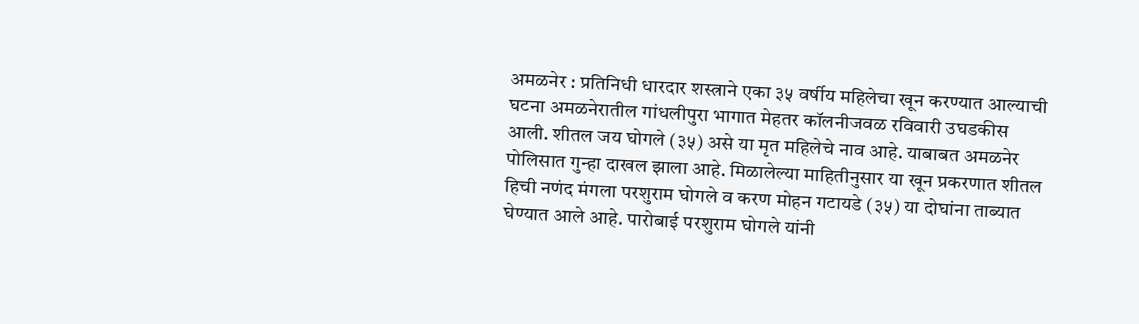अमळनेर : प्रतिनिधी धारदार शस्त्राने एका ३५ वर्षीय महिलेचा खून करण्यात आल्याची घटना अमळनेरातील गांधलीपुरा भागात मेहतर कॉलनीजवळ रविवारी उघडकीस आली. शीतल जय घोगले (३५) असे या मृत महिलेचे नाव आहे. याबाबत अमळनेर पोलिसात गुन्हा दाखल झाला आहे. मिळालेल्या माहितीनुसार या खून प्रकरणात शीतल हिची नणंद मंगला परशुराम घोगले व करण मोहन गटायडे (३५) या दोघांना ताब्यात घेण्यात आले आहे. पारोबाई परशुराम घोगले यांनी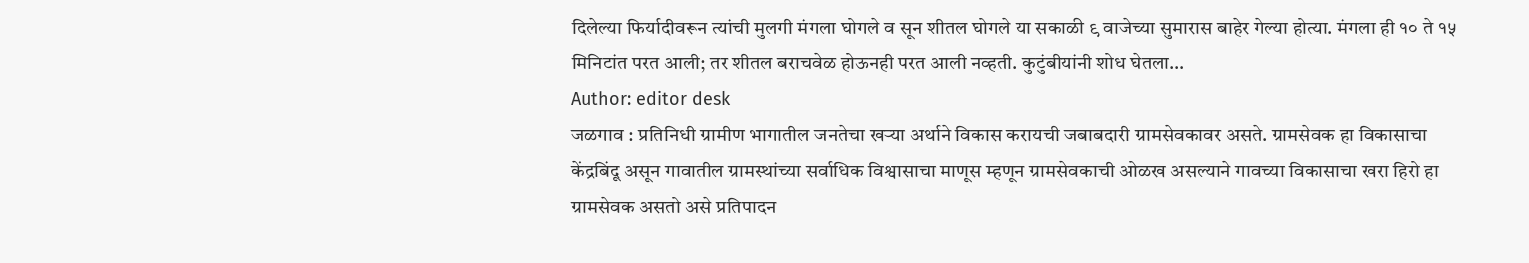दिलेल्या फिर्यादीवरून त्यांची मुलगी मंगला घोगले व सून शीतल घोगले या सकाळी ९ वाजेच्या सुमारास बाहेर गेल्या होत्या. मंगला ही १० ते १५ मिनिटांत परत आली; तर शीतल बराचवेळ होऊनही परत आली नव्हती. कुटुंबीयांनी शोध घेतला…
Author: editor desk
जळगाव : प्रतिनिधी ग्रामीण भागातील जनतेचा खऱ्या अर्थाने विकास करायची जबाबदारी ग्रामसेवकावर असते. ग्रामसेवक हा विकासाचा केंद्रबिंदू असून गावातील ग्रामस्थांच्या सर्वाधिक विश्वासाचा माणूस म्हणून ग्रामसेवकाची ओळख असल्याने गावच्या विकासाचा खरा हिरो हा ग्रामसेवक असतो असे प्रतिपादन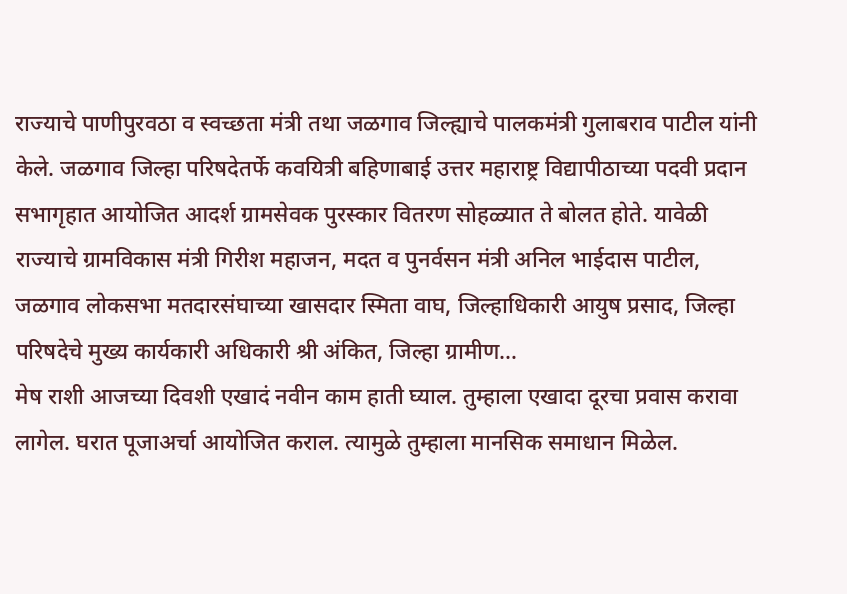राज्याचे पाणीपुरवठा व स्वच्छता मंत्री तथा जळगाव जिल्ह्याचे पालकमंत्री गुलाबराव पाटील यांनी केले. जळगाव जिल्हा परिषदेतर्फे कवयित्री बहिणाबाई उत्तर महाराष्ट्र विद्यापीठाच्या पदवी प्रदान सभागृहात आयोजित आदर्श ग्रामसेवक पुरस्कार वितरण सोहळ्यात ते बोलत होते. यावेळी राज्याचे ग्रामविकास मंत्री गिरीश महाजन, मदत व पुनर्वसन मंत्री अनिल भाईदास पाटील, जळगाव लोकसभा मतदारसंघाच्या खासदार स्मिता वाघ, जिल्हाधिकारी आयुष प्रसाद, जिल्हा परिषदेचे मुख्य कार्यकारी अधिकारी श्री अंकित, जिल्हा ग्रामीण…
मेष राशी आजच्या दिवशी एखादं नवीन काम हाती घ्याल. तुम्हाला एखादा दूरचा प्रवास करावा लागेल. घरात पूजाअर्चा आयोजित कराल. त्यामुळे तुम्हाला मानसिक समाधान मिळेल.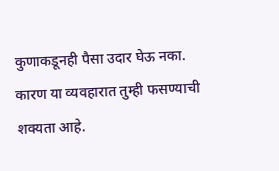कुणाकडूनही पैसा उदार घेऊ नका. कारण या व्यवहारात तुम्ही फसण्याची शक्यता आहे.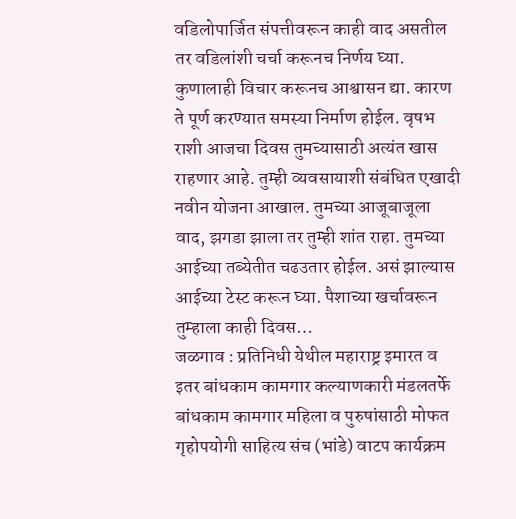वडिलोपार्जित संपत्तीवरून काही वाद असतील तर वडिलांशी चर्चा करूनच निर्णय घ्या. कुणालाही विचार करूनच आश्वासन द्या. कारण ते पूर्ण करण्यात समस्या निर्माण होईल. वृषभ राशी आजचा दिवस तुमच्यासाठी अत्यंत खास राहणार आहे. तुम्ही व्यवसायाशी संबंधित एखादी नवीन योजना आखाल. तुमच्या आजूबाजूला वाद, झगडा झाला तर तुम्ही शांत राहा. तुमच्या आईच्या तब्येतीत चढउतार होईल. असं झाल्यास आईच्या टेस्ट करून घ्या. पैशाच्या खर्चावरून तुम्हाला काही दिवस…
जळगाव : प्रतिनिधी येथील महाराष्ट्र इमारत व इतर बांधकाम कामगार कल्याणकारी मंडलतर्फे बांधकाम कामगार महिला व पुरुषांसाठी मोफत गृहोपयोगी साहित्य संच (भांडे) वाटप कार्यक्रम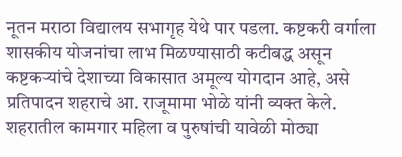नूतन मराठा विद्यालय सभागृह येथे पार पडला. कष्टकरी वर्गाला शासकीय योजनांचा लाभ मिळण्यासाठी कटीबद्ध असून कष्टकऱ्यांचे देशाच्या विकासात अमूल्य योगदान आहे, असे प्रतिपादन शहराचे आ. राजूमामा भोळे यांनी व्यक्त केले. शहरातील कामगार महिला व पुरुषांची यावेळी मोठ्या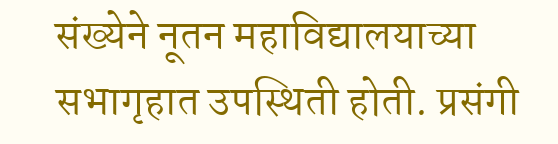संख्येने नूतन महाविद्यालयाच्या सभागृहात उपस्थिती होती. प्रसंगी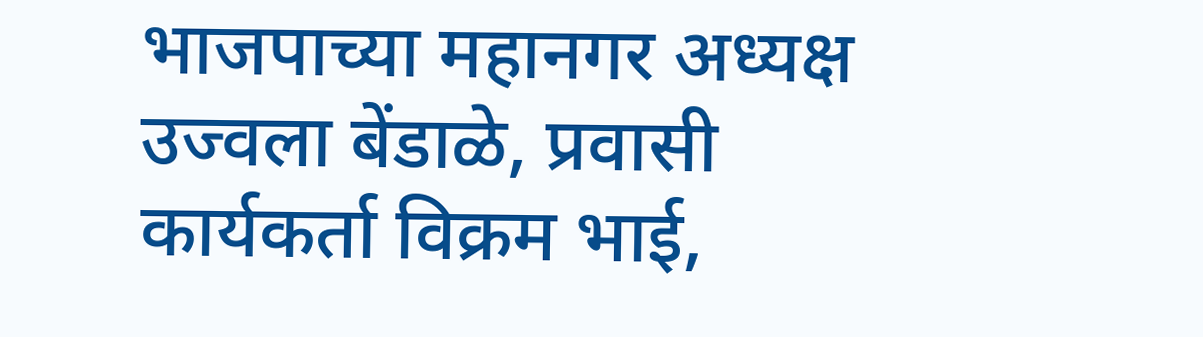भाजपाच्या महानगर अध्यक्ष उज्वला बेंडाळे, प्रवासी कार्यकर्ता विक्रम भाई,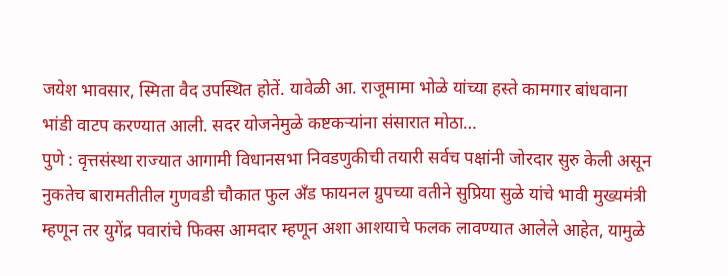जयेश भावसार, स्मिता वैद उपस्थित होतें. यावेळी आ. राजूमामा भोळे यांच्या हस्ते कामगार बांधवाना भांडी वाटप करण्यात आली. सदर योजनेमुळे कष्टकऱ्यांना संसारात मोठा…
पुणे : वृत्तसंस्था राज्यात आगामी विधानसभा निवडणुकीची तयारी सर्वच पक्षांनी जोरदार सुरु केली असून नुकतेच बारामतीतील गुणवडी चौकात फुल अँड फायनल ग्रुपच्या वतीने सुप्रिया सुळे यांचे भावी मुख्यमंत्री म्हणून तर युगेंद्र पवारांचे फिक्स आमदार म्हणून अशा आशयाचे फलक लावण्यात आलेले आहेत, यामुळे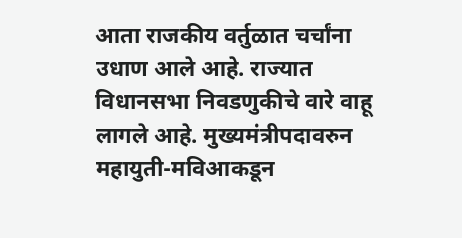आता राजकीय वर्तुळात चर्चांना उधाण आले आहे. राज्यात विधानसभा निवडणुकीचे वारे वाहू लागले आहे. मुख्यमंत्रीपदावरुन महायुती-मविआकडून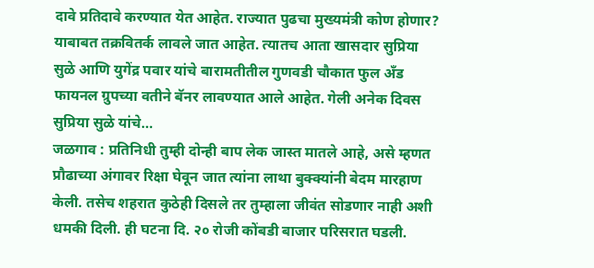दावे प्रतिदावे करण्यात येत आहेत. राज्यात पुढचा मुख्यमंत्री कोण होणार? याबाबत तक्रवितर्क लावले जात आहेत. त्यातच आता खासदार सुप्रिया सुळे आणि युगेंद्र पवार यांचे बारामतीतील गुणवडी चौकात फुल अँड फायनल ग्रुपच्या वतीने बॅनर लावण्यात आले आहेत. गेली अनेक दिवस सुप्रिया सुळे यांचे…
जळगाव : प्रतिनिधी तुम्ही दोन्ही बाप लेक जास्त मातले आहे, असे म्हणत प्रौढाच्या अंगावर रिक्षा घेवून जात त्यांना लाथा बुक्क्यांनी बेदम मारहाण केली. तसेच शहरात कुठेही दिसले तर तुम्हाला जीवंत सोडणार नाही अशी धमकी दिली. ही घटना दि. २० रोजी कोंबडी बाजार परिसरात घडली.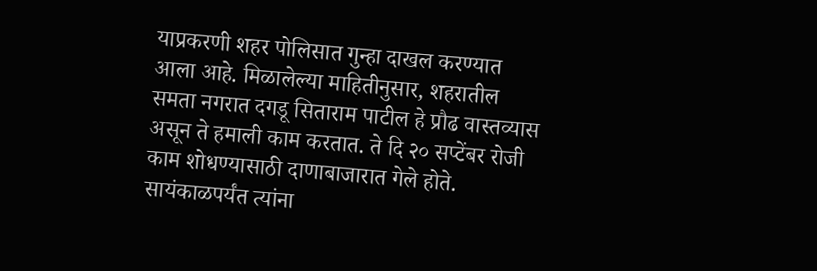याप्रकरणी शहर पोलिसात गुन्हा दाखल करण्यात आला आहे. मिळालेल्या माहितीनुसार, शहरातील समता नगरात दगडू सिताराम पाटील हे प्रौढ वास्तव्यास असून ते हमाली काम करतात. ते दि २० सप्टेंबर रोजी काम शोधण्यासाठी दाणाबाजारात गेले होते. सायंकाळपर्यंत त्यांना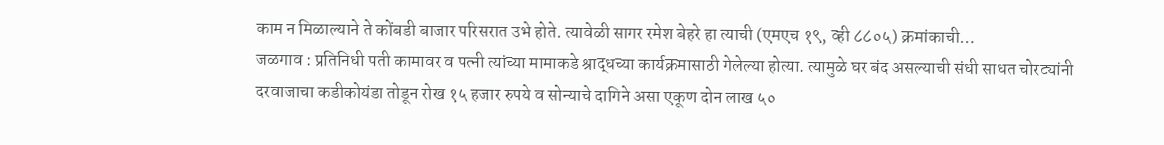काम न मिळाल्याने ते कोंबडी बाजार परिसरात उभे होते. त्यावेळी सागर रमेश बेहरे हा त्याची (एमएच १९, व्ही ८८०५) क्रमांकाची…
जळगाव : प्रतिनिधी पती कामावर व पत्नी त्यांच्या मामाकडे श्राद्धच्या कार्यक्रमासाठी गेलेल्या होत्या. त्यामुळे घर बंद असल्याची संधी साधत चोरट्यांनी दरवाजाचा कडीकोयंडा तोडून रोख १५ हजार रुपये व सोन्याचे दागिने असा एकूण दोन लाख ५०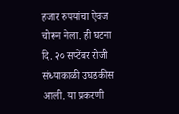हजार रुपयांचा ऐवज चोरून नेला. ही घटना दि. २० सप्टेंबर रोजी संध्याकाळी उघडकीस आली. या प्रकरणी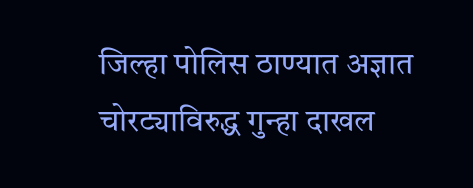जिल्हा पोलिस ठाण्यात अज्ञात चोरट्याविरुद्ध गुन्हा दाखल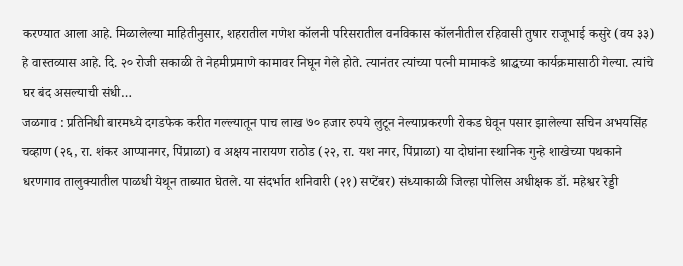करण्यात आला आहे. मिळालेल्या माहितीनुसार, शहरातील गणेश कॉलनी परिसरातील वनविकास कॉलनीतील रहिवासी तुषार राजूभाई कसुरे (वय ३३) हे वास्तव्यास आहे. दि. २० रोजी सकाळी ते नेहमीप्रमाणे कामावर निघून गेले होते. त्यानंतर त्यांच्या पत्नी मामाकडे श्राद्धच्या कार्यक्रमासाठी गेल्या. त्यांचे घर बंद असल्याची संधी…
जळगाव : प्रतिनिधी बारमध्ये दगडफेक करीत गल्ल्यातून पाच लाख ७० हजार रुपये लुटून नेल्याप्रकरणी रोकड घेवून पसार झालेल्या सचिन अभयसिंह चव्हाण (२६, रा. शंकर आप्पानगर, पिंप्राळा) व अक्षय नारायण राठोड (२२, रा. यश नगर, पिंप्राळा) या दोघांना स्थानिक गुन्हे शाखेच्या पथकाने धरणगाव तालुक्यातील पाळधी येथून ताब्यात घेतले. या संदर्भात शनिवारी (२१) सप्टेंबर) संध्याकाळी जिल्हा पोलिस अधीक्षक डॉ. महेश्वर रेड्डी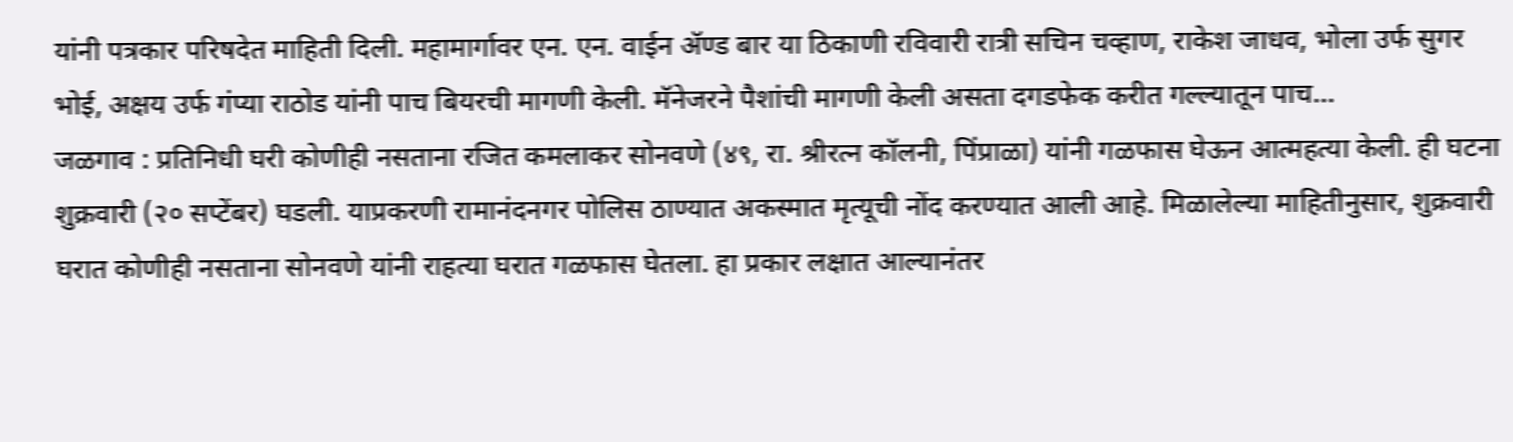यांनी पत्रकार परिषदेत माहिती दिली. महामार्गावर एन. एन. वाईन ॲण्ड बार या ठिकाणी रविवारी रात्री सचिन चव्हाण, राकेश जाधव, भोला उर्फ सुगर भोई, अक्षय उर्फ गंप्या राठोड यांनी पाच बियरची मागणी केली. मॅनेजरने पैशांची मागणी केली असता दगडफेक करीत गल्ल्यातून पाच…
जळगाव : प्रतिनिधी घरी कोणीही नसताना रजित कमलाकर सोनवणे (४९, रा. श्रीरत्न कॉलनी, पिंप्राळा) यांनी गळफास घेऊन आत्महत्या केली. ही घटना शुक्रवारी (२० सप्टेंबर) घडली. याप्रकरणी रामानंदनगर पोलिस ठाण्यात अकस्मात मृत्यूची नोंद करण्यात आली आहे. मिळालेल्या माहितीनुसार, शुक्रवारी घरात कोणीही नसताना सोनवणे यांनी राहत्या घरात गळफास घेतला. हा प्रकार लक्षात आल्यानंतर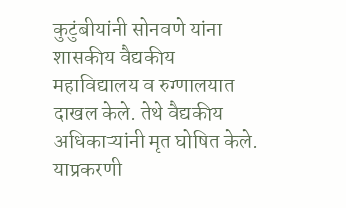कुटुंबीयांनी सोनवणे यांना शासकीय वैद्यकीय महाविद्यालय व रुग्णालयात दाखल केले. तेथे वैद्यकीय अधिकाऱ्यांनी मृत घोषित केले. याप्रकरणी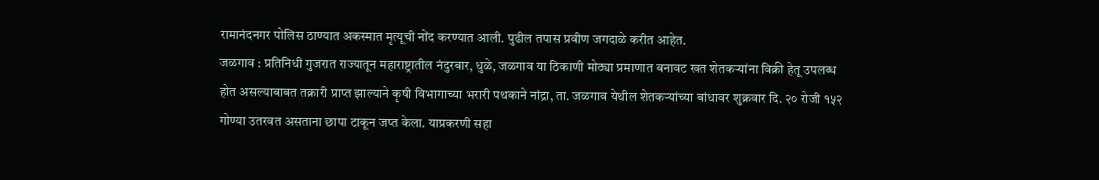रामानंदनगर पोलिस ठाण्यात अकस्मात मृत्यूची नोंद करण्यात आली. पुढील तपास प्रवीण जगदाळे करीत आहेत.
जळगाव : प्रतिनिधी गुजरात राज्यातून महाराष्ट्रातील नंदुरबार, धुळे, जळगाव या ठिकाणी मोठ्या प्रमाणात बनावट खत शेतकऱ्यांना विक्री हेतू उपलब्ध होत असल्याबाबत तक्रारी प्राप्त झाल्याने कृषी विभागाच्या भरारी पथकाने नांद्रा, ता. जळगाव येथील शेतकऱ्यांच्या बांधावर शुक्रवार दि. २० रोजी १५२ गोण्या उतरवत असताना छापा टाकून जप्त केला. याप्रकरणी सहा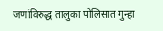जणांविरुद्ध तालुका पोलिसात गुन्हा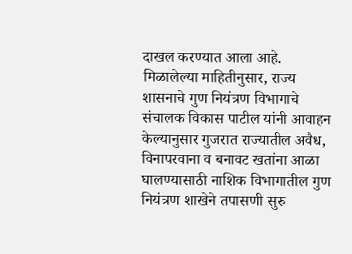दाखल करण्यात आला आहे. मिळालेल्या माहितीनुसार, राज्य शासनाचे गुण नियंत्रण विभागाचे संचालक विकास पाटील यांनी आवाहन केल्यानुसार गुजरात राज्यातील अवैध, विनापरवाना व बनावट खतांना आळा घालण्यासाठी नाशिक विभागातील गुण नियंत्रण शाखेने तपासणी सुरु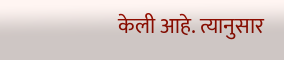केली आहे. त्यानुसार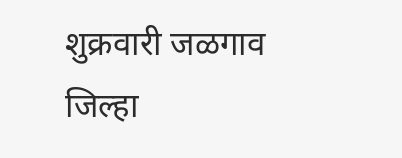शुक्रवारी जळगाव जिल्हा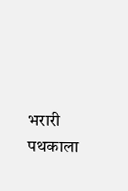भरारी पथकाला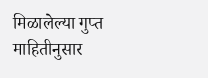मिळालेल्या गुप्त माहितीनुसार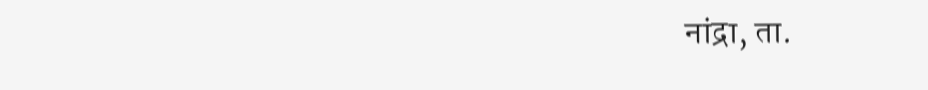नांद्रा, ता.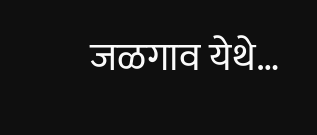जळगाव येथे…